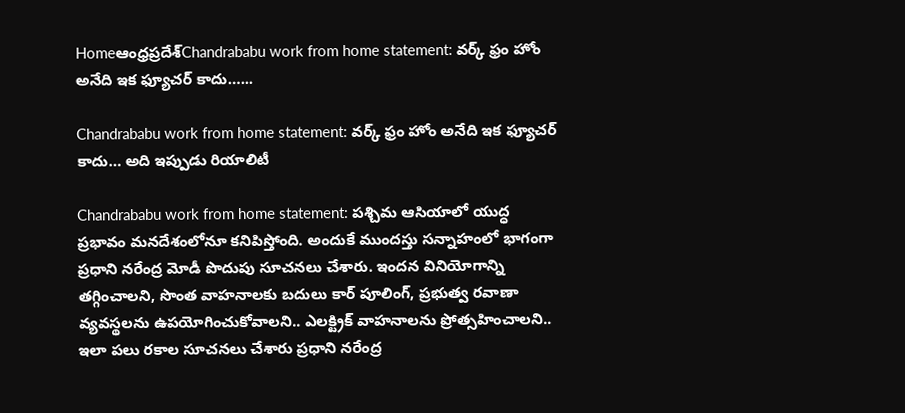Homeఆంధ్రప్రదేశ్‌Chandrababu work from home statement: వర్క్ ఫ్రం హోం అనేది ఇక ఫ్యూచర్ కాదు…...

Chandrababu work from home statement: వర్క్ ఫ్రం హోం అనేది ఇక ఫ్యూచర్ కాదు… అది ఇప్పుడు రియాలిటీ

Chandrababu work from home statement: పశ్చిమ ఆసియాలో యుద్ధ ప్రభావం మనదేశంలోనూ కనిపిస్తోంది. అందుకే ముందస్తు సన్నాహంలో భాగంగా ప్రధాని నరేంద్ర మోడీ పొదుపు సూచనలు చేశారు. ఇందన వినియోగాన్ని తగ్గించాలని, సొంత వాహనాలకు బదులు కార్ పూలింగ్, ప్రభుత్వ రవాణా వ్యవస్థలను ఉపయోగించుకోవాలని.. ఎలక్ట్రిక్ వాహనాలను ప్రోత్సహించాలని.. ఇలా పలు రకాల సూచనలు చేశారు ప్రధాని నరేంద్ర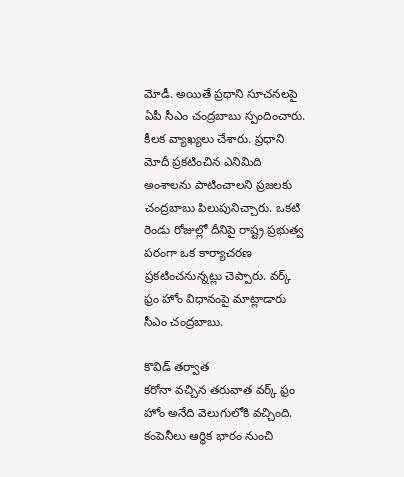మోడీ. అయితే ప్రధాని సూచనలపై ఏపీ సీఎం చంద్రబాబు స్పందించారు. కీలక వ్యాఖ్యలు చేశారు. ప్రధాని మోదీ ప్రకటించిన ఎనిమిది అంశాలను పాటించాలని ప్రజలకు చంద్రబాబు పిలుపునిచ్చారు. ఒకటి రెండు రోజుల్లో దీనిపై రాష్ట్ర ప్రభుత్వ పరంగా ఒక కార్యాచరణ ప్రకటించనున్నట్లు చెప్పారు. వర్క్ ఫ్రం హోం విధానంపై మాట్లాడారు సీఎం చంద్రబాబు.

కొవిడ్ తర్వాత
కరోనా వచ్చిన తరువాత వర్క్ ఫ్రం హోం అనేది వెలుగులోకి వచ్చింది. కంపెనీలు ఆర్థిక భారం నుంచి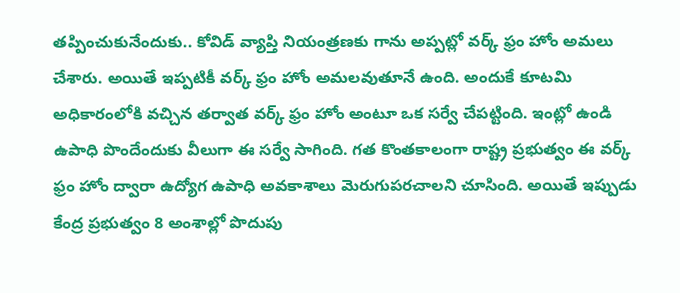తప్పించుకునేందుకు.. కోవిడ్ వ్యాప్తి నియంత్రణకు గాను అప్పట్లో వర్క్ ఫ్రం హోం అమలు చేశారు. అయితే ఇప్పటికీ వర్క్ ఫ్రం హోం అమలవుతూనే ఉంది. అందుకే కూటమి అధికారంలోకి వచ్చిన తర్వాత వర్క్ ఫ్రం హోం అంటూ ఒక సర్వే చేపట్టింది. ఇంట్లో ఉండి ఉపాధి పొందేందుకు వీలుగా ఈ సర్వే సాగింది. గత కొంతకాలంగా రాష్ట్ర ప్రభుత్వం ఈ వర్క్ ఫ్రం హోం ద్వారా ఉద్యోగ ఉపాధి అవకాశాలు మెరుగుపరచాలని చూసింది. అయితే ఇప్పుడు కేంద్ర ప్రభుత్వం 8 అంశాల్లో పొదుపు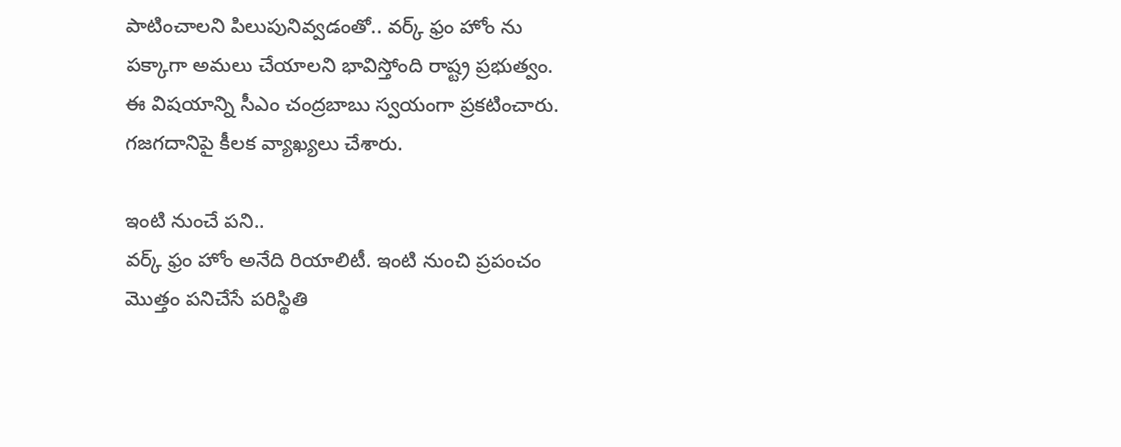పాటించాలని పిలుపునివ్వడంతో.. వర్క్ ఫ్రం హోం ను పక్కాగా అమలు చేయాలని భావిస్తోంది రాష్ట్ర ప్రభుత్వం. ఈ విషయాన్ని సీఎం చంద్రబాబు స్వయంగా ప్రకటించారు. గజగదానిపై కీలక వ్యాఖ్యలు చేశారు.

ఇంటి నుంచే పని..
వర్క్ ఫ్రం హోం అనేది రియాలిటీ. ఇంటి నుంచి ప్రపంచం మొత్తం పనిచేసే పరిస్థితి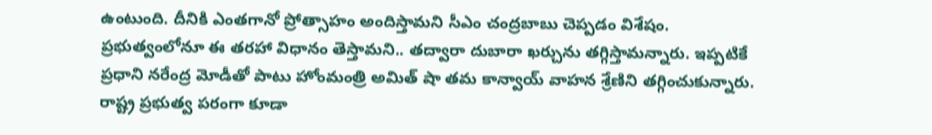ఉంటుంది. దీనికి ఎంతగానో ప్రోత్సాహం అందిస్తామని సీఎం చంద్రబాబు చెప్పడం విశేషం. ప్రభుత్వంలోనూ ఈ తరహా విధానం తెస్తామని.. తద్వారా దుబారా ఖర్చును తగ్గిస్తామన్నారు. ఇప్పటికే ప్రధాని నరేంద్ర మోడీతో పాటు హోంమంత్రి అమిత్ షా తమ కాన్వాయ్ వాహన శ్రేణిని తగ్గించుకున్నారు. రాష్ట్ర ప్రభుత్వ పరంగా కూడా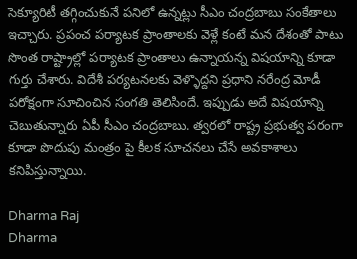సెక్యూరిటీ తగ్గించుకునే పనిలో ఉన్నట్లు సీఎం చంద్రబాబు సంకేతాలు ఇచ్చారు. ప్రపంచ పర్యాటక ప్రాంతాలకు వెళ్లే కంటే మన దేశంతో పాటు సొంత రాష్ట్రాల్లో పర్యాటక ప్రాంతాలు ఉన్నాయన్న విషయాన్ని కూడా గుర్తు చేశారు. విదేశీ పర్యటనలకు వెళ్ళొద్దని ప్రధాని నరేంద్ర మోడీ పరోక్షంగా సూచించిన సంగతి తెలిసిందే. ఇప్పుడు అదే విషయాన్ని చెబుతున్నారు ఏపీ సీఎం చంద్రబాబు. త్వరలో రాష్ట్ర ప్రభుత్వ పరంగా కూడా పొదుపు మంత్రం పై కీలక సూచనలు చేసే అవకాశాలు కనిపిస్తున్నాయి.

Dharma Raj
Dharma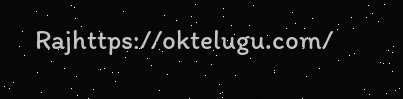Rajhttps://oktelugu.com/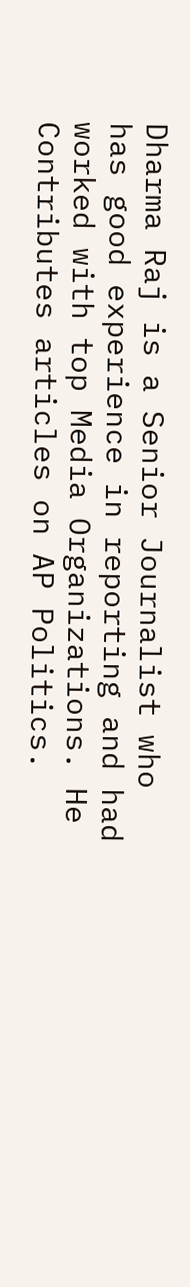Dharma Raj is a Senior Journalist who has good experience in reporting and had worked with top Media Organizations. He Contributes articles on AP Politics.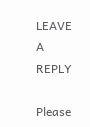LEAVE A REPLY

Please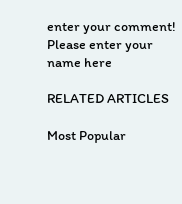enter your comment!
Please enter your name here

RELATED ARTICLES

Most Popular